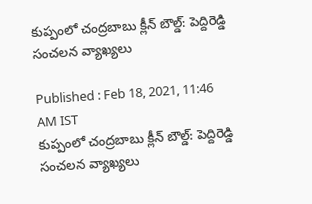కుప్పంలో చంద్రబాబు క్లీన్ బౌల్డ్: పెద్దిరెడ్డి సంచలన వ్యాఖ్యలు

Published : Feb 18, 2021, 11:46 AM IST
కుప్పంలో చంద్రబాబు క్లీన్ బౌల్డ్: పెద్దిరెడ్డి సంచలన వ్యాఖ్యలు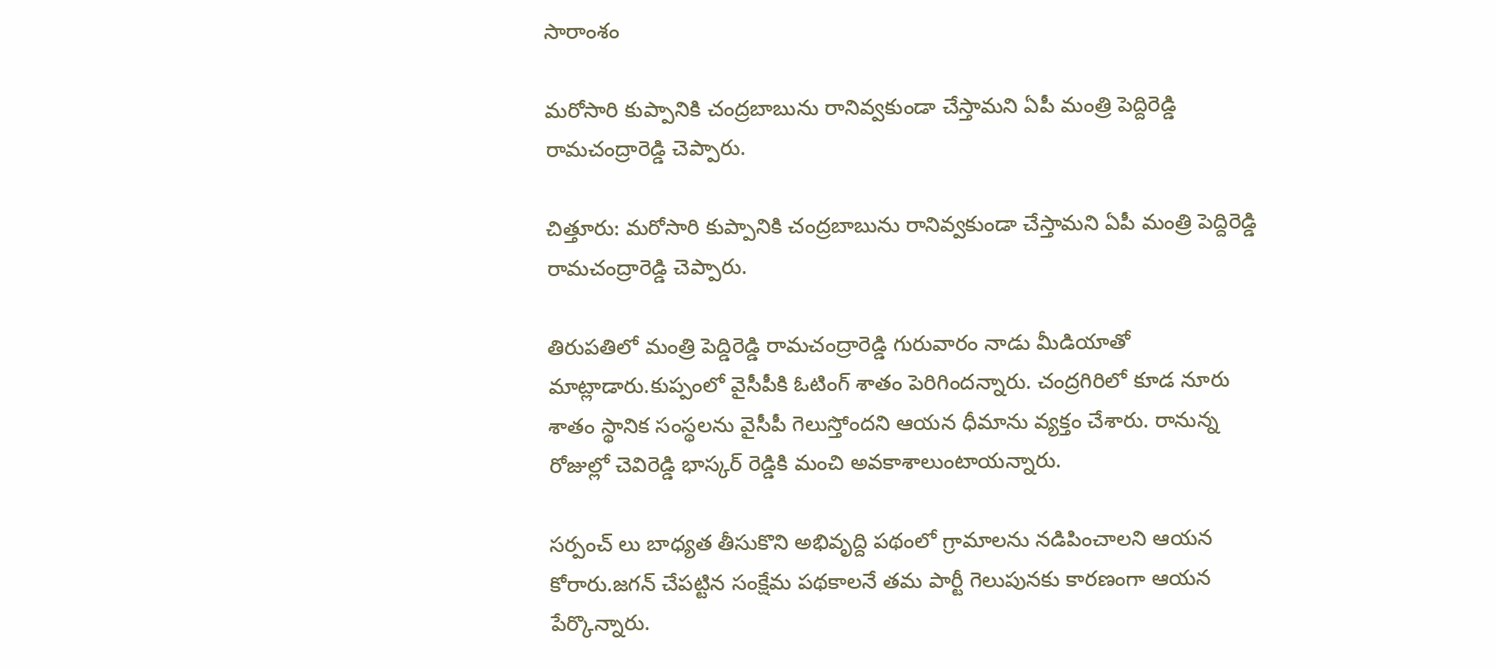సారాంశం

మరోసారి కుప్పానికి చంద్రబాబును రానివ్వకుండా చేస్తామని ఏపీ మంత్రి పెద్దిరెడ్డి రామచంద్రారెడ్డి చెప్పారు.

చిత్తూరు: మరోసారి కుప్పానికి చంద్రబాబును రానివ్వకుండా చేస్తామని ఏపీ మంత్రి పెద్దిరెడ్డి రామచంద్రారెడ్డి చెప్పారు.

తిరుపతిలో మంత్రి పెద్డిరెడ్డి రామచంద్రారెడ్డి గురువారం నాడు మీడియాతో మాట్లాడారు.కుప్పంలో వైసీపీకి ఓటింగ్ శాతం పెరిగిందన్నారు. చంద్రగిరిలో కూడ నూరు శాతం స్థానిక సంస్థలను వైసీపీ గెలుస్తోందని ఆయన ధీమాను వ్యక్తం చేశారు. రానున్న రోజుల్లో చెవిరెడ్డి భాస్కర్ రెడ్డికి మంచి అవకాశాలుంటాయన్నారు.

సర్పంచ్ లు బాధ్యత తీసుకొని అభివృద్ది పథంలో గ్రామాలను నడిపించాలని ఆయన కోరారు.జగన్ చేపట్టిన సంక్షేమ పథకాలనే తమ పార్టీ గెలుపునకు కారణంగా ఆయన పేర్కొన్నారు.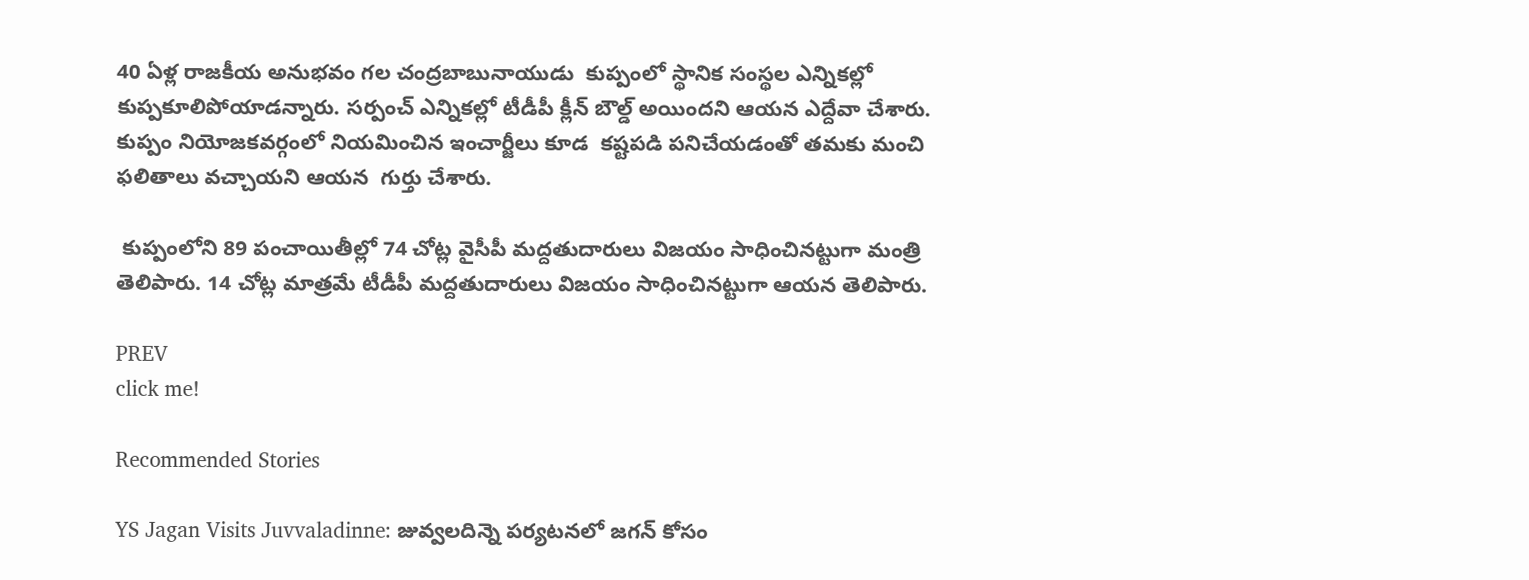40 ఏళ్ల రాజకీయ అనుభవం గల చంద్రబాబునాయుడు  కుప్పంలో స్థానిక సంస్థల ఎన్నికల్లో కుప్పకూలిపోయాడన్నారు. సర్పంచ్ ఎన్నికల్లో టీడీపీ క్లీన్ బౌల్డ్ అయిందని ఆయన ఎద్దేవా చేశారు.  కుప్పం నియోజకవర్గంలో నియమించిన ఇంచార్జీలు కూడ  కష్టపడి పనిచేయడంతో తమకు మంచి ఫలితాలు వచ్చాయని ఆయన  గుర్తు చేశారు.

 కుప్పంలోని 89 పంచాయితీల్లో 74 చోట్ల వైసీపీ మద్దతుదారులు విజయం సాధించినట్టుగా మంత్రి తెలిపారు. 14 చోట్ల మాత్రమే టీడీపీ మద్దతుదారులు విజయం సాధించినట్టుగా ఆయన తెలిపారు.

PREV
click me!

Recommended Stories

YS Jagan Visits Juvvaladinne: జువ్వలదిన్నె పర్యటనలో జగన్ కోసం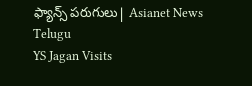ఫ్యాన్స్ పరుగులు| Asianet News Telugu
YS Jagan Visits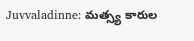Juvvaladinne: మత్స్య కారుల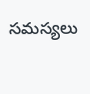సమస్యలు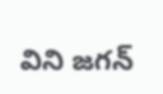విని జగన్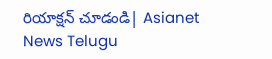రియాక్షన్ చూడండి| Asianet News Telugu